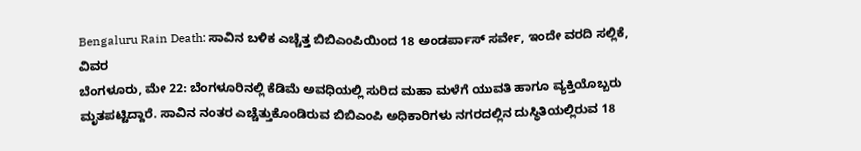Bengaluru Rain Death: ಸಾವಿನ ಬಳಿಕ ಎಚ್ಚೆತ್ತ ಬಿಬಿಎಂಪಿಯಿಂದ 18 ಅಂಡರ್ಪಾಸ್ ಸರ್ವೇ, ಇಂದೇ ವರದಿ ಸಲ್ಲಿಕೆ, ವಿವರ
ಬೆಂಗಳೂರು, ಮೇ 22: ಬೆಂಗಳೂರಿನಲ್ಲಿ ಕೆಡಿಮೆ ಅವಧಿಯಲ್ಲಿ ಸುರಿದ ಮಹಾ ಮಳೆಗೆ ಯುವತಿ ಹಾಗೂ ವ್ಯಕ್ತಿಯೊಬ್ಬರು ಮೃತಪಟ್ಟಿದ್ದಾರೆ. ಸಾವಿನ ನಂತರ ಎಚ್ಚೆತ್ತುಕೊಂಡಿರುವ ಬಿಬಿಎಂಪಿ ಅಧಿಕಾರಿಗಳು ನಗರದಲ್ಲಿನ ದುಸ್ಥಿತಿಯಲ್ಲಿರುವ 18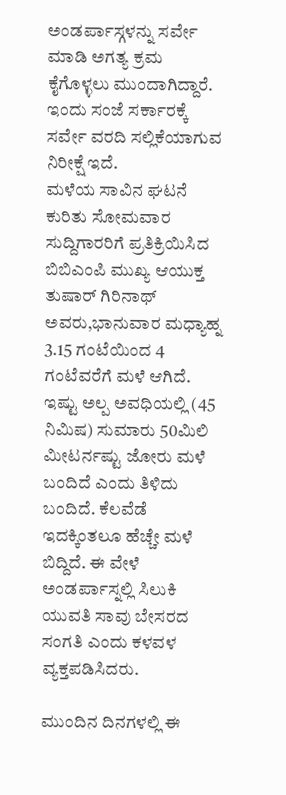ಅಂಡರ್ಪಾಸ್ಗಳನ್ನು ಸರ್ವೇ ಮಾಡಿ ಅಗತ್ಯ ಕ್ರಮ ಕೈಗೊಳ್ಳಲು ಮುಂದಾಗಿದ್ದಾರೆ. ಇಂದು ಸಂಜೆ ಸರ್ಕಾರಕ್ಕೆ ಸರ್ವೇ ವರದಿ ಸಲ್ಲಿಕೆಯಾಗುವ ನಿರೀಕ್ಷೆ ಇದೆ.
ಮಳೆಯ ಸಾವಿನ ಘಟನೆ ಕುರಿತು ಸೋಮವಾರ ಸುದ್ದಿಗಾರರಿಗೆ ಪ್ರತಿಕ್ರಿಯಿಸಿದ ಬಿಬಿಎಂಪಿ ಮುಖ್ಯ ಆಯುಕ್ತ ತುಷಾರ್ ಗಿರಿನಾಥ್ ಅವರು,ಭಾನುವಾರ ಮಧ್ಯಾಹ್ನ 3.15 ಗಂಟೆಯಿಂದ 4 ಗಂಟೆವರೆಗೆ ಮಳೆ ಆಗಿದೆ. ಇಷ್ಟು ಅಲ್ಪ ಅವಧಿಯಲ್ಲಿ (45 ನಿಮಿಷ) ಸುಮಾರು 50ಮಿಲಿ ಮೀಟರ್ನಷ್ಟು ಜೋರು ಮಳೆ ಬಂದಿದೆ ಎಂದು ತಿಳಿದು ಬಂದಿದೆ. ಕೆಲವೆಡೆ ಇದಕ್ಕಿಂತಲೂ ಹೆಚ್ಚೇ ಮಳೆ ಬಿದ್ದಿದೆ. ಈ ವೇಳೆ ಅಂಡರ್ಪಾಸ್ನಲ್ಲಿ ಸಿಲುಕಿ ಯುವತಿ ಸಾವು ಬೇಸರದ ಸಂಗತಿ ಎಂದು ಕಳವಳ ವ್ಯಕ್ತಪಡಿಸಿದರು.

ಮುಂದಿನ ದಿನಗಳಲ್ಲಿ ಈ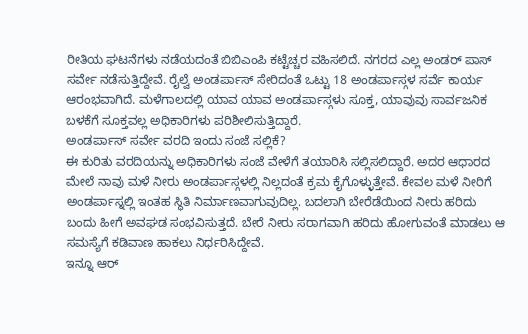ರೀತಿಯ ಘಟನೆಗಳು ನಡೆಯದಂತೆ ಬಿಬಿಎಂಪಿ ಕಟ್ಟೆಚ್ಚರ ವಹಿಸಲಿದೆ. ನಗರದ ಎಲ್ಲ ಅಂಡರ್ ಪಾಸ್ ಸರ್ವೇ ನಡೆಸುತ್ತಿದ್ದೇವೆ. ರೈಲ್ವೆ ಅಂಡರ್ಪಾಸ್ ಸೇರಿದಂತೆ ಒಟ್ಟು 18 ಅಂಡರ್ಪಾಸ್ಗಳ ಸರ್ವೆ ಕಾರ್ಯ ಆರಂಭವಾಗಿದೆ. ಮಳೆಗಾಲದಲ್ಲಿ ಯಾವ ಯಾವ ಅಂಡರ್ಪಾಸ್ಗಳು ಸೂಕ್ತ, ಯಾವುವು ಸಾರ್ವಜನಿಕ ಬಳಕೆಗೆ ಸೂಕ್ತವಲ್ಲ ಅಧಿಕಾರಿಗಳು ಪರಿಶೀಲಿಸುತ್ತಿದ್ದಾರೆ.
ಅಂಡರ್ಪಾಸ್ ಸರ್ವೇ ವರದಿ ಇಂದು ಸಂಜೆ ಸಲ್ಲಿಕೆ?
ಈ ಕುರಿತು ವರದಿಯನ್ನು ಅಧಿಕಾರಿಗಳು ಸಂಜೆ ವೇಳೆಗೆ ತಯಾರಿಸಿ ಸಲ್ಲಿಸಲಿದ್ದಾರೆ. ಅದರ ಆಧಾರದ ಮೇಲೆ ನಾವು ಮಳೆ ನೀರು ಅಂಡರ್ಪಾಸ್ಗಳಲ್ಲಿ ನಿಲ್ಲದಂತೆ ಕ್ರಮ ಕೈಗೊಳ್ಳುತ್ತೇವೆ. ಕೇವಲ ಮಳೆ ನೀರಿಗೆ ಅಂಡರ್ಪಾಸ್ನಲ್ಲಿ ಇಂತಹ ಸ್ಥಿತಿ ನಿರ್ಮಾಣವಾಗುವುದಿಲ್ಲ. ಬದಲಾಗಿ ಬೇರೆಡೆಯಿಂದ ನೀರು ಹರಿದು ಬಂದು ಹೀಗೆ ಅವಘಡ ಸಂಭವಿಸುತ್ತದೆ. ಬೇರೆ ನೀರು ಸರಾಗವಾಗಿ ಹರಿದು ಹೋಗುವಂತೆ ಮಾಡಲು ಆ ಸಮಸ್ಯೆಗೆ ಕಡಿವಾಣ ಹಾಕಲು ನಿರ್ಧರಿಸಿದ್ದೇವೆ.
ಇನ್ನೂ ಆರ್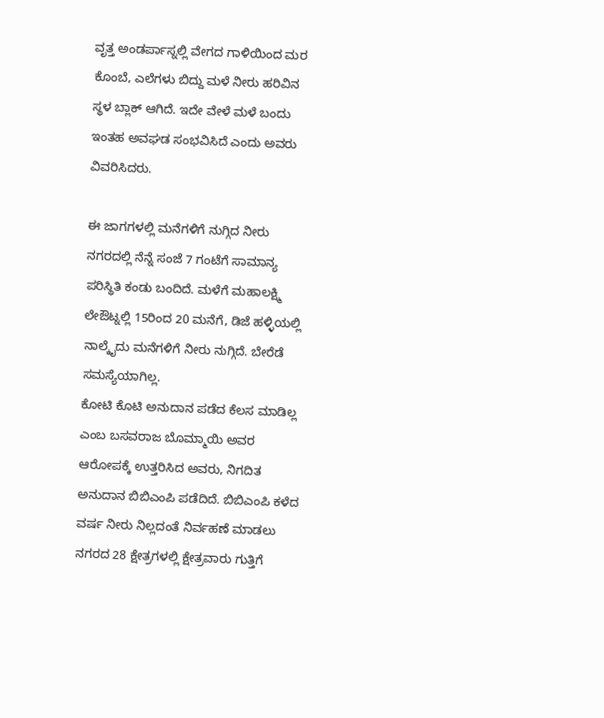ವೃತ್ತ ಅಂಡರ್ಪಾಸ್ನಲ್ಲಿ ವೇಗದ ಗಾಳಿಯಿಂದ ಮರ ಕೊಂಬೆ, ಎಲೆಗಳು ಬಿದ್ದು ಮಳೆ ನೀರು ಹರಿವಿನ ಸ್ಥಳ ಬ್ಲಾಕ್ ಆಗಿದೆ. ಇದೇ ವೇಳೆ ಮಳೆ ಬಂದು ಇಂತಹ ಅವಘಡ ಸಂಭವಿಸಿದೆ ಎಂದು ಅವರು ವಿವರಿಸಿದರು.

ಈ ಜಾಗಗಳಲ್ಲಿ ಮನೆಗಳಿಗೆ ನುಗ್ಗಿದ ನೀರು
ನಗರದಲ್ಲಿ ನೆನ್ನೆ ಸಂಜೆ 7 ಗಂಟೆಗೆ ಸಾಮಾನ್ಯ ಪರಿಸ್ಥಿತಿ ಕಂಡು ಬಂದಿದೆ. ಮಳೆಗೆ ಮಹಾಲಕ್ಷ್ಮಿ ಲೇಔಟ್ನಲ್ಲಿ 15ರಿಂದ 20 ಮನೆಗೆ, ಡಿಜೆ ಹಳ್ಳಿಯಲ್ಲಿ ನಾಲ್ಕೈದು ಮನೆಗಳಿಗೆ ನೀರು ನುಗ್ಗಿದೆ. ಬೇರೆಡೆ ಸಮಸ್ಯೆಯಾಗಿಲ್ಲ.
ಕೋಟಿ ಕೊಟಿ ಅನುದಾನ ಪಡೆದ ಕೆಲಸ ಮಾಡಿಲ್ಲ ಎಂಬ ಬಸವರಾಜ ಬೊಮ್ಮಾಯಿ ಅವರ ಆರೋಪಕ್ಕೆ ಉತ್ತರಿಸಿದ ಅವರು, ನಿಗದಿತ ಅನುದಾನ ಬಿಬಿಎಂಪಿ ಪಡೆದಿದೆ. ಬಿಬಿಎಂಪಿ ಕಳೆದ ವರ್ಷ ನೀರು ನಿಲ್ಲದಂತೆ ನಿರ್ವಹಣೆ ಮಾಡಲು ನಗರದ 28 ಕ್ಷೇತ್ರಗಳಲ್ಲಿ ಕ್ಷೇತ್ರವಾರು ಗುತ್ತಿಗೆ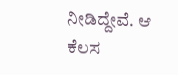ನೀಡಿದ್ದೇವೆ. ಆ ಕೆಲಸ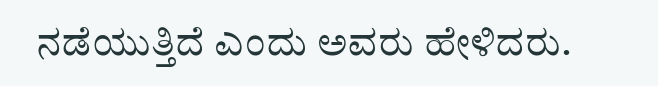ನಡೆಯುತ್ತಿದೆ ಎಂದು ಅವರು ಹೇಳಿದರು.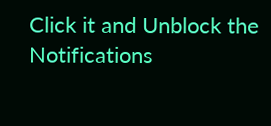Click it and Unblock the Notifications